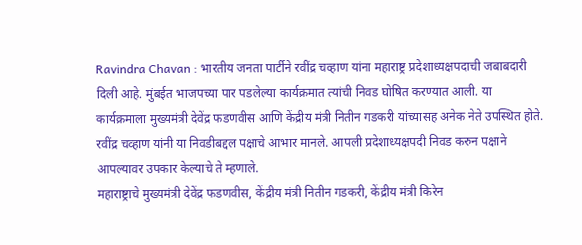Ravindra Chavan : भारतीय जनता पार्टीने रवींद्र चव्हाण यांना महाराष्ट्र प्रदेशाध्यक्षपदाची जबाबदारी दिली आहे. मुंबईत भाजपच्या पार पडलेल्या कार्यक्रमात त्यांची निवड घोषित करण्यात आली. या कार्यक्रमाला मुख्यमंत्री देवेंद्र फडणवीस आणि केंद्रीय मंत्री नितीन गडकरी यांच्यासह अनेक नेते उपस्थित होते. रवींद्र चव्हाण यांनी या निवडीबद्दल पक्षाचे आभार मानले. आपली प्रदेशाध्यक्षपदी निवड करुन पक्षाने आपल्यावर उपकार केल्याचे ते म्हणाले.
महाराष्ट्राचे मुख्यमंत्री देवेंद्र फडणवीस, केंद्रीय मंत्री नितीन गडकरी, केंद्रीय मंत्री किरेन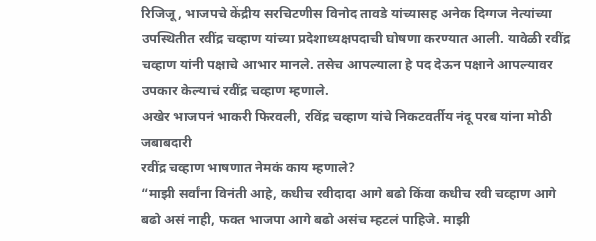रिजिजू, भाजपचे केंद्रीय सरचिटणीस विनोद तावडे यांच्यासह अनेक दिग्गज नेत्यांच्या उपस्थितीत रवींद्र चव्हाण यांच्या प्रदेशाध्यक्षपदाची घोषणा करण्यात आली. यावेळी रवींद्र चव्हाण यांनी पक्षाचे आभार मानले. तसेच आपल्याला हे पद देऊन पक्षाने आपल्यावर उपकार केल्याचं रवींद्र चव्हाण म्हणाले.
अखेर भाजपनं भाकरी फिरवली, रविंद्र चव्हाण यांचे निकटवर्तीय नंदू परब यांना मोठी जबाबदारी
रवींद्र चव्हाण भाषणात नेमकं काय म्हणाले?
“माझी सर्वांना विनंती आहे, कधीच रवीदादा आगे बढो किंवा कधीच रवी चव्हाण आगे बढो असं नाही, फक्त भाजपा आगे बढो असंच म्हटलं पाहिजे. माझी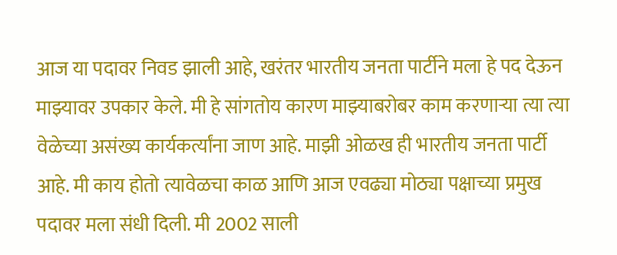आज या पदावर निवड झाली आहे, खरंतर भारतीय जनता पार्टीने मला हे पद देऊन माझ्यावर उपकार केले. मी हे सांगतोय कारण माझ्याबरोबर काम करणाऱ्या त्या त्या वेळेच्या असंख्य कार्यकर्त्यांना जाण आहे. माझी ओळख ही भारतीय जनता पार्टी आहे. मी काय होतो त्यावेळचा काळ आणि आज एवढ्या मोठ्या पक्षाच्या प्रमुख पदावर मला संधी दिली. मी 2002 साली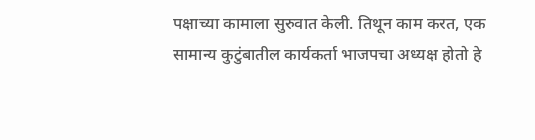पक्षाच्या कामाला सुरुवात केली. तिथून काम करत, एक सामान्य कुटुंबातील कार्यकर्ता भाजपचा अध्यक्ष होतो हे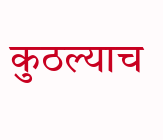कुठल्याच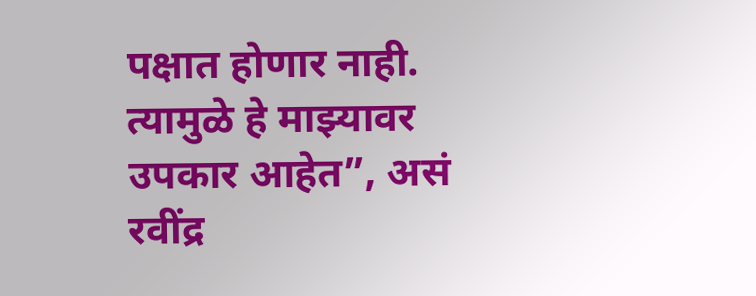पक्षात होणार नाही. त्यामुळे हे माझ्यावर उपकार आहेत”, असं रवींद्र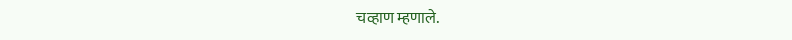चव्हाण म्हणाले.